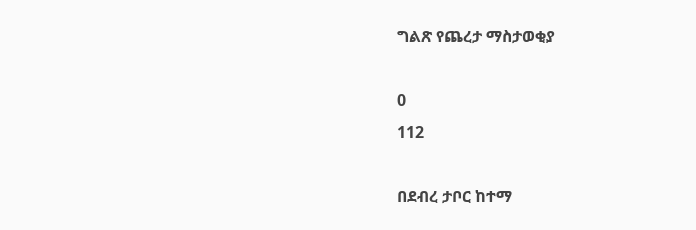ግልጽ የጨረታ ማስታወቂያ

0
112

በደብረ ታቦር ከተማ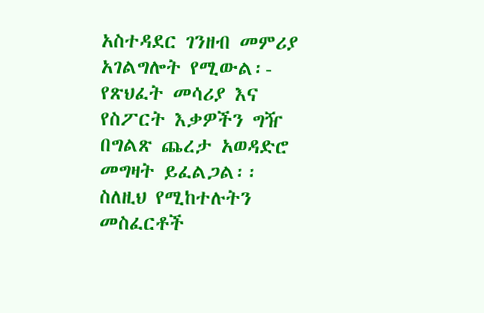አስተዳደር ገንዘብ መምሪያ አገልግሎት የሚውል፡- የጽህፈት መሳሪያ እና የስፖርት እቃዎችን ግዥ በግልጽ ጨረታ አወዳድሮ መግዛት ይፈልጋል፡፡ ስለዚህ የሚከተሉትን መስፈርቶች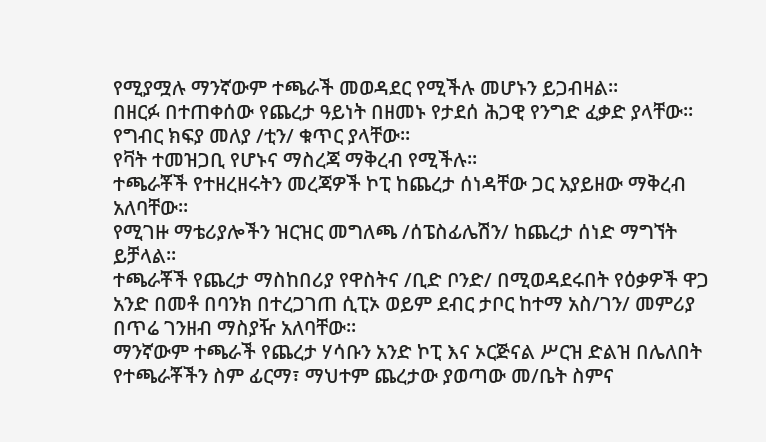የሚያሟሉ ማንኛውም ተጫራች መወዳደር የሚችሉ መሆኑን ይጋብዛል፡፡
በዘርፉ በተጠቀሰው የጨረታ ዓይነት በዘመኑ የታደሰ ሕጋዊ የንግድ ፈቃድ ያላቸው፡፡
የግብር ክፍያ መለያ /ቲን/ ቁጥር ያላቸው፡፡
የቫት ተመዝጋቢ የሆኑና ማስረጃ ማቅረብ የሚችሉ፡፡
ተጫራቾች የተዘረዘሩትን መረጃዎች ኮፒ ከጨረታ ሰነዳቸው ጋር አያይዘው ማቅረብ አለባቸው፡፡
የሚገዙ ማቴሪያሎችን ዝርዝር መግለጫ /ሰፔስፊሌሽን/ ከጨረታ ሰነድ ማግኘት ይቻላል፡፡
ተጫራቾች የጨረታ ማስከበሪያ የዋስትና /ቢድ ቦንድ/ በሚወዳደሩበት የዕቃዎች ዋጋ አንድ በመቶ በባንክ በተረጋገጠ ሲፒኦ ወይም ደብር ታቦር ከተማ አስ/ገን/ መምሪያ በጥሬ ገንዘብ ማስያዥ አለባቸው፡፡
ማንኛውም ተጫራች የጨረታ ሃሳቡን አንድ ኮፒ እና ኦርጅናል ሥርዝ ድልዝ በሌለበት የተጫራቾችን ስም ፊርማ፣ ማህተም ጨረታው ያወጣው መ/ቤት ስምና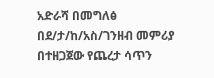አድራሻ በመግለፅ በደ/ታ/ከ/አስ/ገንዘብ መምሪያ በተዘጋጀው የጨረታ ሳጥን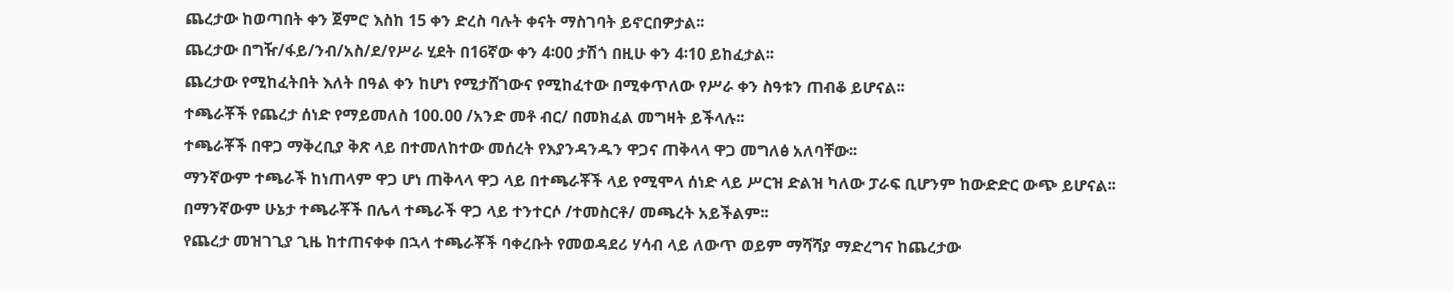ጨረታው ከወጣበት ቀን ጀምሮ እስከ 15 ቀን ድረስ ባሉት ቀናት ማስገባት ይኖርበዎታል፡፡
ጨረታው በግዥ/ፋይ/ንብ/አስ/ደ/የሥራ ሂደት በ16ኛው ቀን 4፡00 ታሽጎ በዚሁ ቀን 4፡10 ይከፈታል፡፡
ጨረታው የሚከፈትበት እለት በዓል ቀን ከሆነ የሚታሸገውና የሚከፈተው በሚቀጥለው የሥራ ቀን ስዓቱን ጠብቆ ይሆናል፡፡
ተጫራቾች የጨረታ ሰነድ የማይመለስ 100.00 /አንድ መቶ ብር/ በመክፈል መግዛት ይችላሉ፡፡
ተጫራቾች በዋጋ ማቅረቢያ ቅጽ ላይ በተመለከተው መሰረት የእያንዳንዱን ዋጋና ጠቅላላ ዋጋ መግለፅ አለባቸው፡፡
ማንኛውም ተጫራች ከነጠላም ዋጋ ሆነ ጠቅላላ ዋጋ ላይ በተጫራቾች ላይ የሚሞላ ሰነድ ላይ ሥርዝ ድልዝ ካለው ፓራፍ ቢሆንም ከውድድር ውጭ ይሆናል፡፡
በማንኛውም ሁኔታ ተጫራቾች በሌላ ተጫራች ዋጋ ላይ ተንተርሶ /ተመስርቶ/ መጫረት አይችልም፡፡
የጨረታ መዝገጊያ ጊዜ ከተጠናቀቀ በኋላ ተጫራቾች ባቀረቡት የመወዳደሪ ሃሳብ ላይ ለውጥ ወይም ማሻሻያ ማድረግና ከጨረታው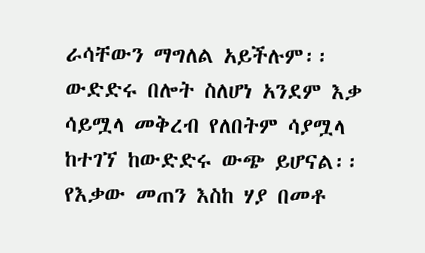ራሳቸውን ማግለል አይችሉም፡፡
ውድድሩ በሎት ስለሆነ አንደም እቃ ሳይሟላ መቅረብ የለበትም ሳያሟላ ከተገኘ ከውድድሩ ውጭ ይሆናል፡፡
የእቃው መጠን እስከ ሃያ በመቶ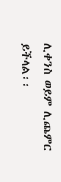ሊቀንስ ወይም ሊጨምር ይችላል፡፡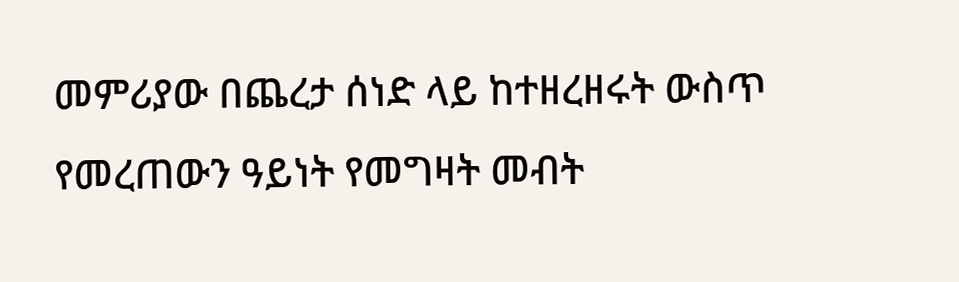መምሪያው በጨረታ ሰነድ ላይ ከተዘረዘሩት ውስጥ የመረጠውን ዓይነት የመግዛት መብት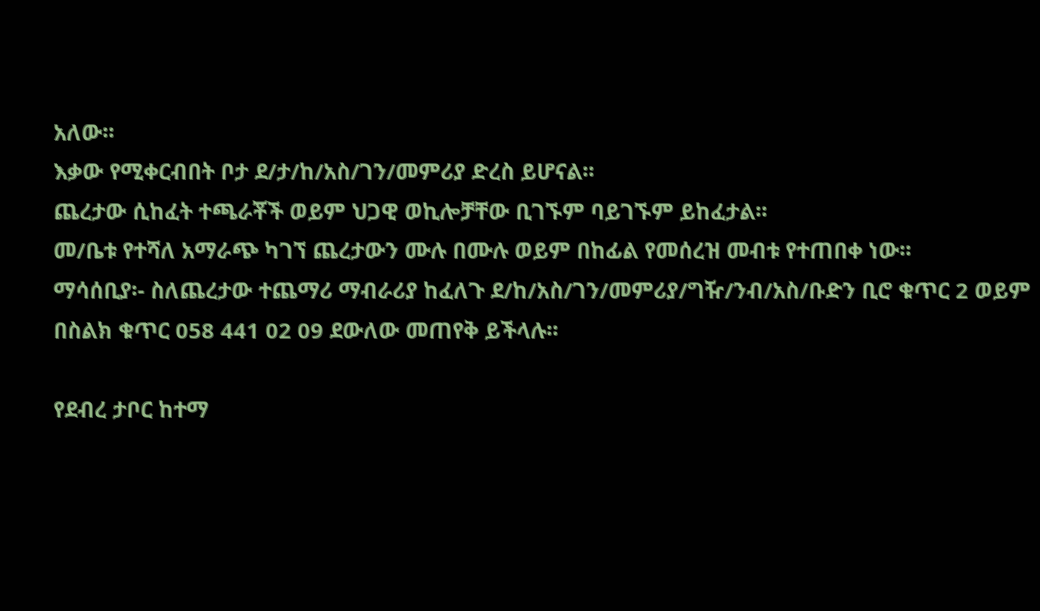አለው፡፡
እቃው የሚቀርብበት ቦታ ደ/ታ/ከ/አስ/ገን/መምሪያ ድረስ ይሆናል፡፡
ጨረታው ሲከፈት ተጫራቾች ወይም ህጋዊ ወኪሎቻቸው ቢገኙም ባይገኙም ይከፈታል፡፡
መ/ቤቱ የተሻለ አማራጭ ካገኘ ጨረታውን ሙሉ በሙሉ ወይም በከፊል የመሰረዝ መብቱ የተጠበቀ ነው፡፡
ማሳሰቢያ፡- ስለጨረታው ተጨማሪ ማብራሪያ ከፈለጉ ደ/ከ/አስ/ገን/መምሪያ/ግዥ/ንብ/አስ/ቡድን ቢሮ ቁጥር 2 ወይም በስልክ ቁጥር 058 441 02 09 ደውለው መጠየቅ ይችላሉ፡፡

የደብረ ታቦር ከተማ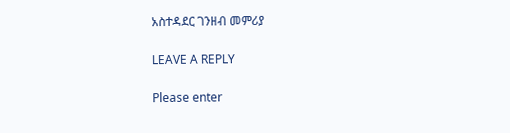አስተዳደር ገንዘብ መምሪያ

LEAVE A REPLY

Please enter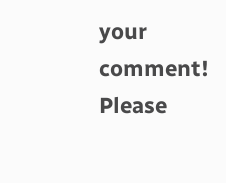your comment!
Please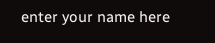enter your name here